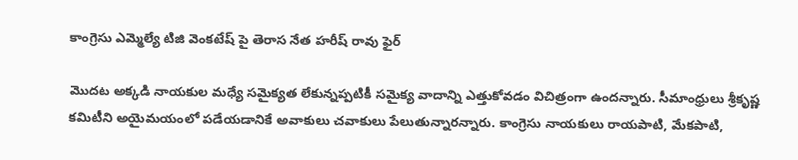కాంగ్రెసు ఎమ్మెల్యే టిజి వెంకటేష్ పై తెరాస నేత హరీష్ రావు ఫైర్

మొదట అక్కడి నాయకుల మధ్యే సమైక్యత లేకున్నప్పటికీ సమైక్య వాదాన్ని ఎత్తుకోవడం విచిత్రంగా ఉందన్నారు. సీమాంధ్రులు శ్రీకృష్ణ కమిటీని అయైమయంలో పడేయడానికే అవాకులు చవాకులు పేలుతున్నారన్నారు. కాంగ్రెసు నాయకులు రాయపాటి, మేకపాటి,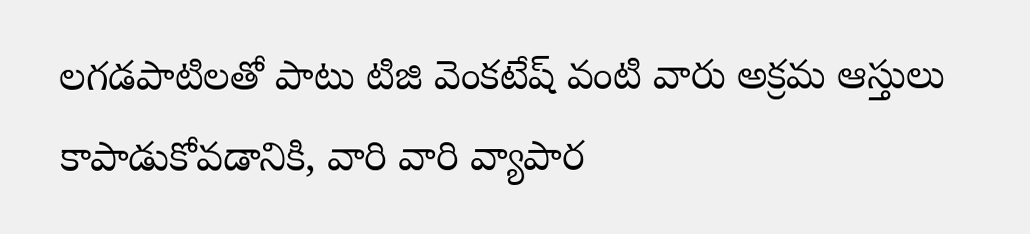లగడపాటిలతో పాటు టిజి వెంకటేష్ వంటి వారు అక్రమ ఆస్తులు కాపాడుకోవడానికి, వారి వారి వ్యాపార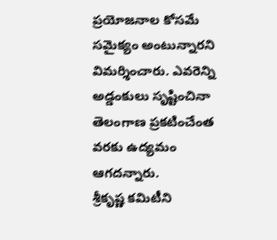ప్రయోజనాల కోసమే సమైక్యం అంటున్నారని విమర్శించారు. ఎవరెన్ని అడ్డంకులు సృష్టించినా తెలంగాణ ప్రకటించేంత వరకు ఉద్యమం ఆగదన్నారు.
శ్రీకృష్ణ కమిటీని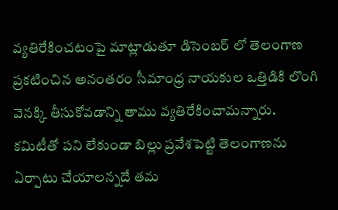వ్యతిరేకించటంపై మాట్లాడుతూ డిసెంబర్ లో తెలంగాణ ప్రకటించిన అనంతరం సీమాంధ్ర నాయకుల ఒత్తిడికి లొంగి వెనక్కి తీసుకోవడాన్ని తాము వ్యతిరేకించామన్నారు. కమిటీతో పని లేకుండా బిల్లు ప్రవేశపెట్టి తెలంగాణను ఏర్పాటు చేయాలన్నదే తమ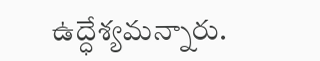ఉద్ధేశ్యమన్నారు.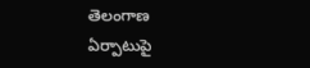తెలంగాణ ఏర్పాటుపై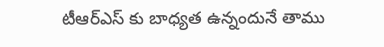టీఆర్ఎస్ కు బాధ్యత ఉన్నందునే తాము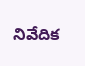నివేదిక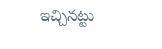ఇచ్చినట్టు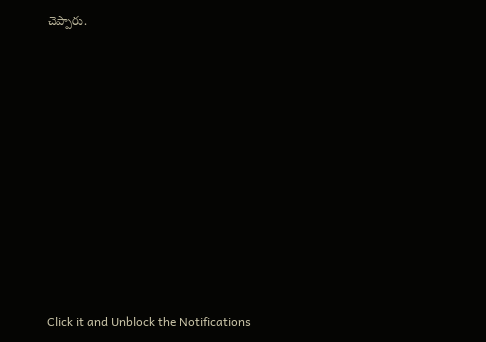చెప్పారు.












Click it and Unblock the Notifications